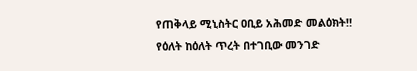የጠቅላይ ሚኒስትር ዐቢይ አሕመድ መልዕክት‼
የዕለት ከዕለት ጥረት በተገቢው መንገድ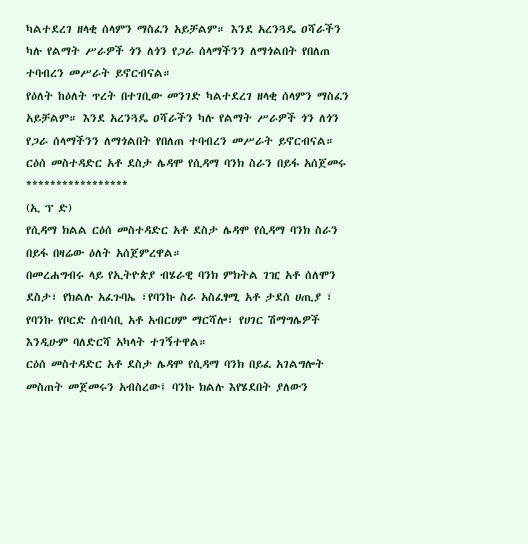ካልተደረገ ዘላቂ ሰላምን ማስፈን አይቻልም። እንደ አረንጓዴ ዐሻራችን ካሉ የልማት ሥራዎች ጎን ለጎን የጋራ ሰላማችንን ለማጎልበት የበለጠ ተባብረን መሥራት ይኖርብናል።
የዕለት ከዕለት ጥረት በተገቢው መንገድ ካልተደረገ ዘላቂ ሰላምን ማስፈን አይቻልም። እንደ አረንጓዴ ዐሻራችን ካሉ የልማት ሥራዎች ጎን ለጎን የጋራ ሰላማችንን ለማጎልበት የበለጠ ተባብረን መሥራት ይኖርብናል።
ርዕሰ መስተዳድር አቶ ደስታ ሌዳሞ የሲዳማ ባንክ ስራን በይፋ አሰጀመሩ
*****************
(ኢ ፕ ድ)
የሲዳማ ክልል ርዕሰ መስተዳድር አቶ ደስታ ሌዳሞ የሲዳማ ባንክ ስራን በይፋ በዛሬው ዕለት አሰጀምረዋል።
በመረሐግብሩ ላይ የኢትዮጵያ ብሄራዊ ባንክ ምክትል ገዢ አቶ ሰለሞን ደስታ፣ የክልሉ አፈጉባኤ ፣የባንኩ ስራ አስፈፃሚ አቶ ታደሰ ሀጢያ ፣ የባንኩ የቦርድ ሰብሳቢ አቶ አብርሀም ማርሻሎ፣ የሀገር ሽማግሌዎች እንዲሁም ባለድርሻ አካላት ተገኝተዋል።
ርዕሰ መስተዳድር አቶ ደስታ ሌዳሞ የሲዳማ ባንክ በይፈ አገልግሎት መስጠት መጀመሩን አብስረው፤ ባንኩ ክልሉ እየሄደበት ያለውን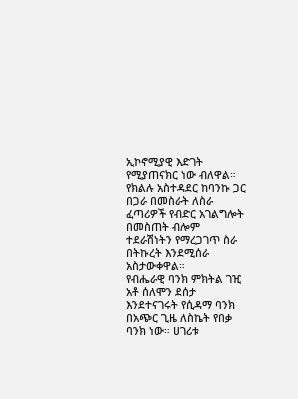ኢኮኖሚያዊ እድገት የሚያጠናክር ነው ብለዋል።
የክልሉ አስተዳደር ከባንኩ ጋር በጋራ በመስራት ለስራ ፈጣሪዎች የብድር አገልግሎት በመስጠት ብሎም ተደራሽነትን የማረጋገጥ ስራ በትኩረት እንደሚሰራ አስታውቀዋል።
የብሔራዊ ባንክ ምክትል ገዢ አቶ ሰለሞን ደሰታ እንደተናገሩት የሲዳማ ባንክ በአጭር ጊዜ ለስኬት የበቃ ባንክ ነው። ሀገሪቱ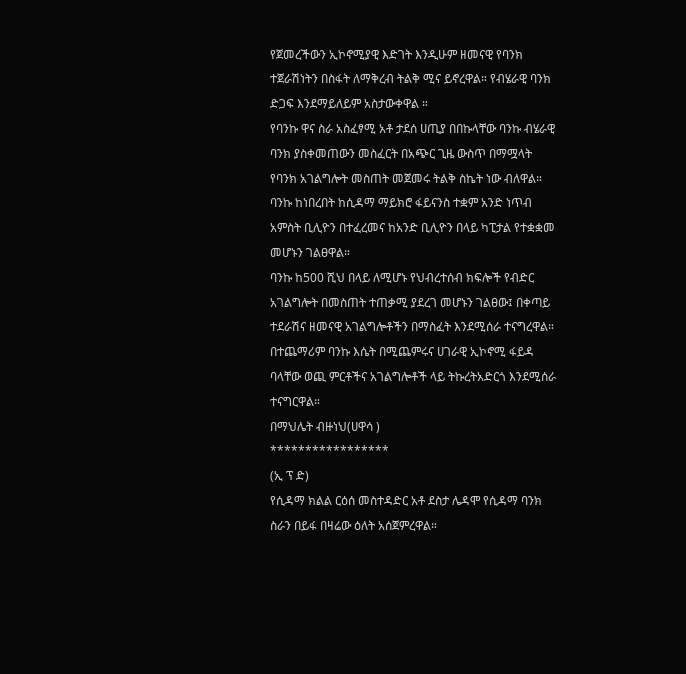የጀመረችውን ኢኮኖሚያዊ እድገት እንዲሁም ዘመናዊ የባንክ ተጀራሽነትን በስፋት ለማቅረብ ትልቅ ሚና ይኖረዋል። የብሄራዊ ባንክ ድጋፍ እንደማይለይም አስታውቀዋል ።
የባንኩ ዋና ስራ አስፈፃሚ አቶ ታደሰ ሀጢያ በበኩላቸው ባንኩ ብሄራዊ ባንክ ያስቀመጠውን መስፈርት በአጭር ጊዜ ውስጥ በማሟላት የባንክ አገልግሎት መስጠት መጀመሩ ትልቅ ስኬት ነው ብለዋል።
ባንኩ ከነበረበት ከሲዳማ ማይክሮ ፋይናንስ ተቋም አንድ ነጥብ አምስት ቢሊዮን በተፈረመና ከአንድ ቢሊዮን በላይ ካፒታል የተቋቋመ መሆኑን ገልፀዋል።
ባንኩ ከ500 ሺህ በላይ ለሚሆኑ የህብረተሰብ ክፍሎች የብድር አገልግሎት በመስጠት ተጠቃሚ ያደረገ መሆኑን ገልፀው፤ በቀጣይ ተደራሽና ዘመናዊ አገልግሎቶችን በማስፈት እንደሚሰራ ተናግረዋል።
በተጨማሪም ባንኩ እሴት በሚጨምሩና ሀገራዊ ኢኮኖሚ ፋይዳ ባላቸው ወጪ ምርቶችና አገልግሎቶች ላይ ትኩረትአድርጎ እንደሚሰራ ተናግርዋል።
በማህሌት ብዙነህ(ሀዋሳ )
*****************
(ኢ ፕ ድ)
የሲዳማ ክልል ርዕሰ መስተዳድር አቶ ደስታ ሌዳሞ የሲዳማ ባንክ ስራን በይፋ በዛሬው ዕለት አሰጀምረዋል።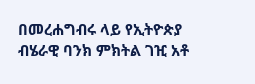በመረሐግብሩ ላይ የኢትዮጵያ ብሄራዊ ባንክ ምክትል ገዢ አቶ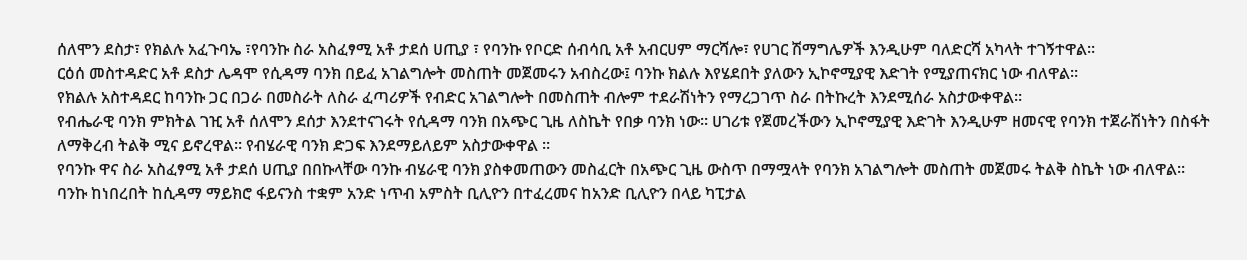ሰለሞን ደስታ፣ የክልሉ አፈጉባኤ ፣የባንኩ ስራ አስፈፃሚ አቶ ታደሰ ሀጢያ ፣ የባንኩ የቦርድ ሰብሳቢ አቶ አብርሀም ማርሻሎ፣ የሀገር ሽማግሌዎች እንዲሁም ባለድርሻ አካላት ተገኝተዋል።
ርዕሰ መስተዳድር አቶ ደስታ ሌዳሞ የሲዳማ ባንክ በይፈ አገልግሎት መስጠት መጀመሩን አብስረው፤ ባንኩ ክልሉ እየሄደበት ያለውን ኢኮኖሚያዊ እድገት የሚያጠናክር ነው ብለዋል።
የክልሉ አስተዳደር ከባንኩ ጋር በጋራ በመስራት ለስራ ፈጣሪዎች የብድር አገልግሎት በመስጠት ብሎም ተደራሽነትን የማረጋገጥ ስራ በትኩረት እንደሚሰራ አስታውቀዋል።
የብሔራዊ ባንክ ምክትል ገዢ አቶ ሰለሞን ደሰታ እንደተናገሩት የሲዳማ ባንክ በአጭር ጊዜ ለስኬት የበቃ ባንክ ነው። ሀገሪቱ የጀመረችውን ኢኮኖሚያዊ እድገት እንዲሁም ዘመናዊ የባንክ ተጀራሽነትን በስፋት ለማቅረብ ትልቅ ሚና ይኖረዋል። የብሄራዊ ባንክ ድጋፍ እንደማይለይም አስታውቀዋል ።
የባንኩ ዋና ስራ አስፈፃሚ አቶ ታደሰ ሀጢያ በበኩላቸው ባንኩ ብሄራዊ ባንክ ያስቀመጠውን መስፈርት በአጭር ጊዜ ውስጥ በማሟላት የባንክ አገልግሎት መስጠት መጀመሩ ትልቅ ስኬት ነው ብለዋል።
ባንኩ ከነበረበት ከሲዳማ ማይክሮ ፋይናንስ ተቋም አንድ ነጥብ አምስት ቢሊዮን በተፈረመና ከአንድ ቢሊዮን በላይ ካፒታል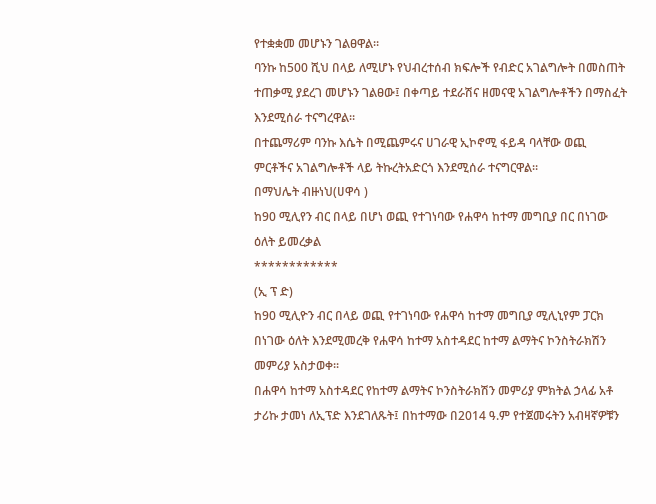የተቋቋመ መሆኑን ገልፀዋል።
ባንኩ ከ500 ሺህ በላይ ለሚሆኑ የህብረተሰብ ክፍሎች የብድር አገልግሎት በመስጠት ተጠቃሚ ያደረገ መሆኑን ገልፀው፤ በቀጣይ ተደራሽና ዘመናዊ አገልግሎቶችን በማስፈት እንደሚሰራ ተናግረዋል።
በተጨማሪም ባንኩ እሴት በሚጨምሩና ሀገራዊ ኢኮኖሚ ፋይዳ ባላቸው ወጪ ምርቶችና አገልግሎቶች ላይ ትኩረትአድርጎ እንደሚሰራ ተናግርዋል።
በማህሌት ብዙነህ(ሀዋሳ )
ከ90 ሚሊየን ብር በላይ በሆነ ወጪ የተገነባው የሐዋሳ ከተማ መግቢያ በር በነገው ዕለት ይመረቃል
************
(ኢ ፕ ድ)
ከ90 ሚሊዮን ብር በላይ ወጪ የተገነባው የሐዋሳ ከተማ መግቢያ ሚሊኒየም ፓርክ በነገው ዕለት እንደሚመረቅ የሐዋሳ ከተማ አስተዳደር ከተማ ልማትና ኮንስትራክሽን መምሪያ አስታወቀ፡፡
በሐዋሳ ከተማ አስተዳደር የከተማ ልማትና ኮንስትራክሽን መምሪያ ምክትል ኃላፊ አቶ ታሪኩ ታመነ ለኢፕድ እንደገለጹት፤ በከተማው በ2014 ዓ.ም የተጀመሩትን አብዛኛዎቹን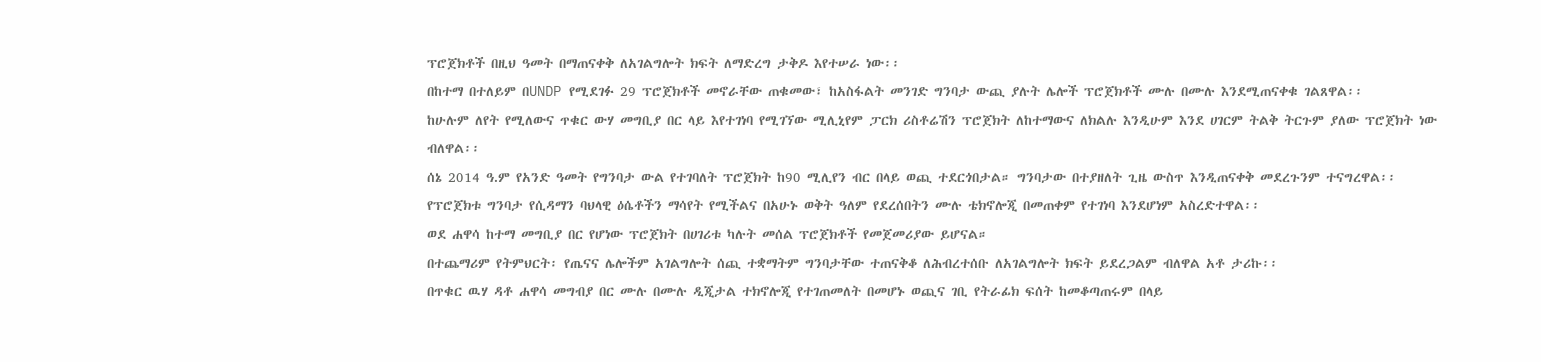ፕሮጀክቶች በዚህ ዓመት በማጠናቀቅ ለአገልግሎት ክፍት ለማድረግ ታቅዶ እየተሠራ ነው፡፡
በከተማ በተለይም በUNDP የሚደገፉ 29 ፕሮጀክቶች መኖራቸው ጠቁመው፣ ከአስፋልት መንገድ ግንባታ ውጪ ያሉት ሌሎች ፕሮጀክቶች ሙሉ በሙሉ እንደሚጠናቀቁ ገልጸዋል፡፡
ከሁሉም ለየት የሚለውና ጥቁር ውሃ መግቢያ በር ላይ እየተገነባ የሚገኘው ሚሊኒየም ፓርክ ሪስቶሬሽን ፕሮጀክት ለከተማውና ለክልሉ እንዲሁም እንደ ሀገርም ትልቅ ትርጉም ያለው ፕሮጀክት ነው ብለዋል፡፡
ሰኔ 2014 ዓ.ም የአንድ ዓመት የግንባታ ውል የተገባለት ፕሮጀክት ከ90 ሚሊየን ብር በላይ ወጪ ተደርጎበታል። ግንባታው በተያዘለት ጊዜ ውስጥ እንዲጠናቀቅ መደረጉንም ተናግረዋል፡፡
የፕሮጀክቱ ግንባታ የሲዳማን ባህላዊ ዕሴቶችን ማሳየት የሚችልና በአሁኑ ወቅት ዓለም የደረሰበትን ሙሉ ቴክኖሎጂ በመጠቀም የተገነባ እንደሆነም አስረድተዋል፡፡
ወደ ሐዋሳ ከተማ መግቢያ በር የሆነው ፕሮጀክት በሀገሪቱ ካሉት መሰል ፕሮጀክቶች የመጀመሪያው ይሆናል።
በተጨማሪም የትምህርት፡ የጤናና ሌሎችም አገልግሎት ሰጪ ተቋማትም ግንባታቸው ተጠናቅቆ ለሕብረተሰቡ ለአገልግሎት ክፍት ይደረጋልም ብለዋል አቶ ታሪኩ፡፡
በጥቁር ዉሃ ዳቶ ሐዋሳ መግብያ በር ሙሉ በሙሉ ዲጂታል ተክኖሎጂ የተገጠመለት በመሆኑ ወጪና ገቢ የትራፊክ ፍሰት ከመቆጣጠሩም በላይ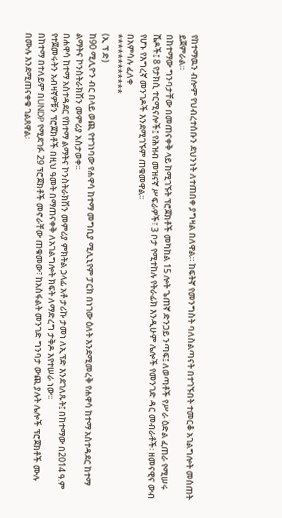የከተማዉን ብሎም የህብረተሰቡን ደህንነት ለተጠበቀ ያግዛል በለዋል። ከፍትኛ የመንግስት ባለስልጣናት በተገኙበት ተመርቆ አገልግሎት መስጠት ይጀምራል።
በከተማው ግንባታቸው በመጠናቀቅ ላይ ከሚገኙት ፕሮጀክቶች መካከል 15 ሎት ጌጠኛ ድንጋይ ንጣፍ፤ ለወጣቶች የሥራ ዕድል ፈጠራ የሚሠሩ ሼዶች፤ 8 የታክሲ ተርሚናሎች፤ የሕዝብ መዝናኛ ሥፍራዎች፣ 3 ቦታ የሚተከሉ የትራፊክ እንዲሁም ሌሎች የመንገድ ዳር መብራቶች፡ ዘመናዊና ውብ የሆኑ የእግረኛ መንገዶች እንደሚገኙም ጠቁመዋል፡፡
በአምሳሉ ፈለቀ
************
(ኢ ፕ ድ)
ከ90 ሚሊዮን ብር በላይ ወጪ የተገነባው የሐዋሳ ከተማ መግቢያ ሚሊኒየም ፓርክ በነገው ዕለት እንደሚመረቅ የሐዋሳ ከተማ አስተዳደር ከተማ ልማትና ኮንስትራክሽን መምሪያ አስታወቀ፡፡
በሐዋሳ ከተማ አስተዳደር የከተማ ልማትና ኮንስትራክሽን መምሪያ ምክትል ኃላፊ አቶ ታሪኩ ታመነ ለኢፕድ እንደገለጹት፤ በከተማው በ2014 ዓ.ም የተጀመሩትን አብዛኛዎቹን ፕሮጀክቶች በዚህ ዓመት በማጠናቀቅ ለአገልግሎት ክፍት ለማድረግ ታቅዶ እየተሠራ ነው፡፡
በከተማ በተለይም በUNDP የሚደገፉ 29 ፕሮጀክቶች መኖራቸው ጠቁመው፣ ከአስፋልት መንገድ ግንባታ ውጪ ያሉት ሌሎች ፕሮጀክቶች ሙሉ በሙሉ እንደሚጠናቀቁ ገልጸዋል፡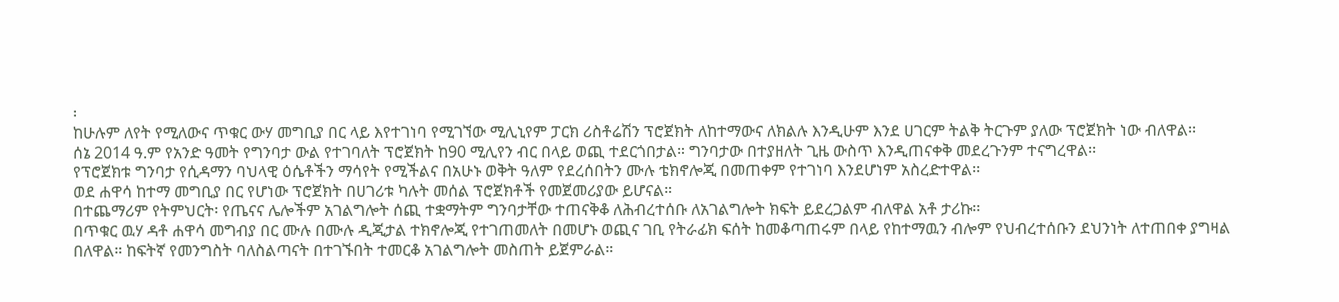፡
ከሁሉም ለየት የሚለውና ጥቁር ውሃ መግቢያ በር ላይ እየተገነባ የሚገኘው ሚሊኒየም ፓርክ ሪስቶሬሽን ፕሮጀክት ለከተማውና ለክልሉ እንዲሁም እንደ ሀገርም ትልቅ ትርጉም ያለው ፕሮጀክት ነው ብለዋል፡፡
ሰኔ 2014 ዓ.ም የአንድ ዓመት የግንባታ ውል የተገባለት ፕሮጀክት ከ90 ሚሊየን ብር በላይ ወጪ ተደርጎበታል። ግንባታው በተያዘለት ጊዜ ውስጥ እንዲጠናቀቅ መደረጉንም ተናግረዋል፡፡
የፕሮጀክቱ ግንባታ የሲዳማን ባህላዊ ዕሴቶችን ማሳየት የሚችልና በአሁኑ ወቅት ዓለም የደረሰበትን ሙሉ ቴክኖሎጂ በመጠቀም የተገነባ እንደሆነም አስረድተዋል፡፡
ወደ ሐዋሳ ከተማ መግቢያ በር የሆነው ፕሮጀክት በሀገሪቱ ካሉት መሰል ፕሮጀክቶች የመጀመሪያው ይሆናል።
በተጨማሪም የትምህርት፡ የጤናና ሌሎችም አገልግሎት ሰጪ ተቋማትም ግንባታቸው ተጠናቅቆ ለሕብረተሰቡ ለአገልግሎት ክፍት ይደረጋልም ብለዋል አቶ ታሪኩ፡፡
በጥቁር ዉሃ ዳቶ ሐዋሳ መግብያ በር ሙሉ በሙሉ ዲጂታል ተክኖሎጂ የተገጠመለት በመሆኑ ወጪና ገቢ የትራፊክ ፍሰት ከመቆጣጠሩም በላይ የከተማዉን ብሎም የህብረተሰቡን ደህንነት ለተጠበቀ ያግዛል በለዋል። ከፍትኛ የመንግስት ባለስልጣናት በተገኙበት ተመርቆ አገልግሎት መስጠት ይጀምራል።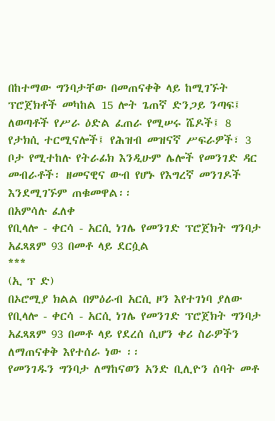በከተማው ግንባታቸው በመጠናቀቅ ላይ ከሚገኙት ፕሮጀክቶች መካከል 15 ሎት ጌጠኛ ድንጋይ ንጣፍ፤ ለወጣቶች የሥራ ዕድል ፈጠራ የሚሠሩ ሼዶች፤ 8 የታክሲ ተርሚናሎች፤ የሕዝብ መዝናኛ ሥፍራዎች፣ 3 ቦታ የሚተከሉ የትራፊክ እንዲሁም ሌሎች የመንገድ ዳር መብራቶች፡ ዘመናዊና ውብ የሆኑ የእግረኛ መንገዶች እንደሚገኙም ጠቁመዋል፡፡
በአምሳሉ ፈለቀ
የቢላሎ - ቀርሳ - አርሲ ነገሌ የመንገድ ፕሮጀክት ግንባታ አፈጻጸም 93 በመቶ ላይ ደርሷል
***
(ኢ ፕ ድ)
በኦሮሚያ ክልል በምዕራብ አርሲ ዞን እየተገነባ ያለው የቢላሎ - ቀርሳ - አርሲ ነገሌ የመንገድ ፕሮጀክት ግንባታ አፈጻጸም 93 በመቶ ላይ የደረሰ ሲሆን ቀሪ ስራዎችን ለማጠናቀቅ እየተሰራ ነው ፡፡
የመንገዱን ግንባታ ለማከናወን አንድ ቢሊዮን ሰባት መቶ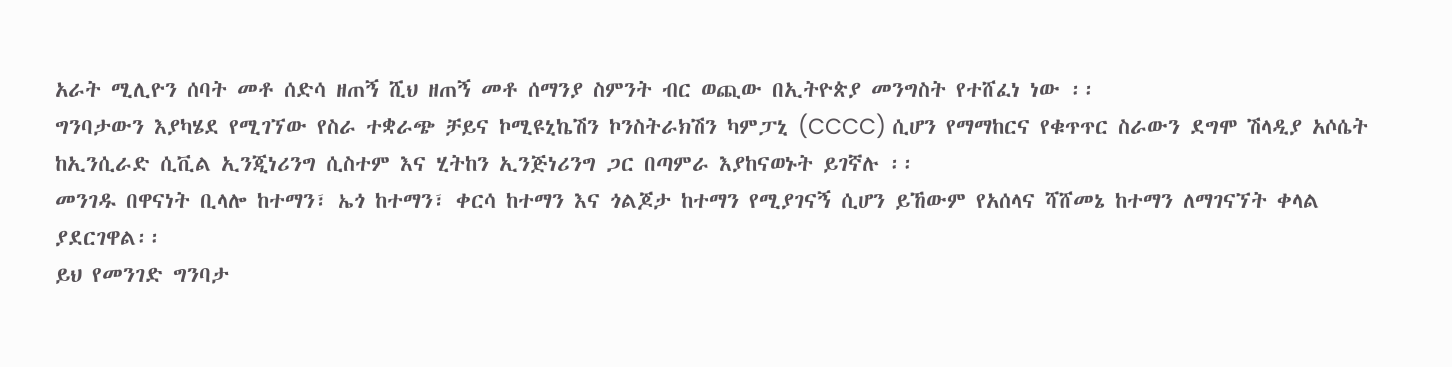አራት ሚሊዮን ሰባት መቶ ሰድሳ ዘጠኝ ሺህ ዘጠኝ መቶ ሰማንያ ስምንት ብር ወጪው በኢትዮጵያ መንግስት የተሸፈነ ነው ፡፡
ግንባታውን እያካሄደ የሚገኘው የስራ ተቋራጭ ቻይና ኮሚዩኒኬሽን ኮንስትራክሽን ካምፓኒ (CCCC) ሲሆን የማማከርና የቁጥጥር ስራውን ደግሞ ሽላዲያ አሶሴት ከኢንሲራድ ሲቪል ኢንጂነሪንግ ሲስተም እና ሂትከን ኢንጅነሪንግ ጋር በጣምራ እያከናወኑት ይገኛሉ ፡፡
መንገዱ በዋናነት ቢላሎ ከተማን፣ ኤጎ ከተማን፣ ቀርሳ ከተማን እና ጎልጆታ ከተማን የሚያገናኝ ሲሆን ይኸውም የአሰላና ሻሸመኔ ከተማን ለማገናኘት ቀላል ያደርገዋል፡፡
ይህ የመንገድ ግንባታ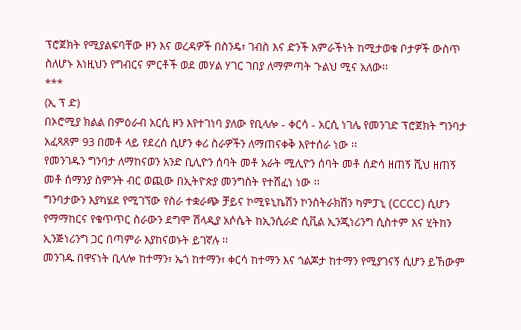ፕሮጀክት የሚያልፍባቸው ዞን እና ወረዳዎች በስንዴ፣ ገብስ እና ድንች አምራችነት ከሚታወቁ ቦታዎች ውስጥ ስለሆኑ እነዚህን የግብርና ምርቶች ወደ መሃል ሃገር ገበያ ለማምጣት ጉልህ ሚና አለው፡፡
***
(ኢ ፕ ድ)
በኦሮሚያ ክልል በምዕራብ አርሲ ዞን እየተገነባ ያለው የቢላሎ - ቀርሳ - አርሲ ነገሌ የመንገድ ፕሮጀክት ግንባታ አፈጻጸም 93 በመቶ ላይ የደረሰ ሲሆን ቀሪ ስራዎችን ለማጠናቀቅ እየተሰራ ነው ፡፡
የመንገዱን ግንባታ ለማከናወን አንድ ቢሊዮን ሰባት መቶ አራት ሚሊዮን ሰባት መቶ ሰድሳ ዘጠኝ ሺህ ዘጠኝ መቶ ሰማንያ ስምንት ብር ወጪው በኢትዮጵያ መንግስት የተሸፈነ ነው ፡፡
ግንባታውን እያካሄደ የሚገኘው የስራ ተቋራጭ ቻይና ኮሚዩኒኬሽን ኮንስትራክሽን ካምፓኒ (CCCC) ሲሆን የማማከርና የቁጥጥር ስራውን ደግሞ ሽላዲያ አሶሴት ከኢንሲራድ ሲቪል ኢንጂነሪንግ ሲስተም እና ሂትከን ኢንጅነሪንግ ጋር በጣምራ እያከናወኑት ይገኛሉ ፡፡
መንገዱ በዋናነት ቢላሎ ከተማን፣ ኤጎ ከተማን፣ ቀርሳ ከተማን እና ጎልጆታ ከተማን የሚያገናኝ ሲሆን ይኸውም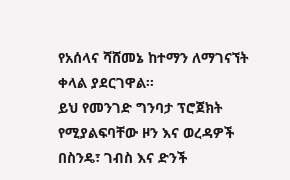የአሰላና ሻሸመኔ ከተማን ለማገናኘት ቀላል ያደርገዋል፡፡
ይህ የመንገድ ግንባታ ፕሮጀክት የሚያልፍባቸው ዞን እና ወረዳዎች በስንዴ፣ ገብስ እና ድንች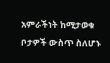አምራችነት ከሚታወቁ ቦታዎች ውስጥ ስለሆኑ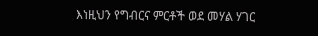እነዚህን የግብርና ምርቶች ወደ መሃል ሃገር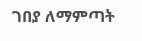ገበያ ለማምጣት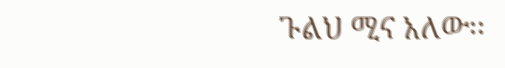ጉልህ ሚና አለው፡፡